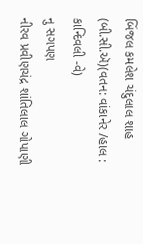બિંજલ કમલેશ ચંદુલાલ શાહ (બી.સી.ઍ)(વતન: વાંકાનેર /હાલ : કાન્દિવલી -વે)
નુ સગપણ
નીરવ પ્રવીણચંદ્ર શાંતિલાલ ગોપાણી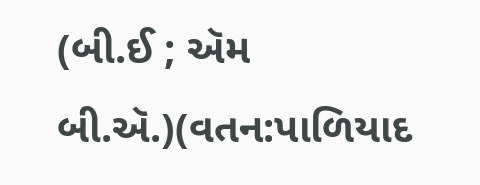(બી.ઈ ; ઍમ બી.ઍ.)(વતન:પાળિયાદ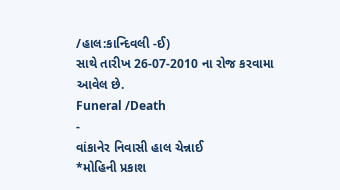/હાલ:કાન્દિવલી -ઈ)
સાથે તારીખ 26-07-2010 ના રોજ કરવામા આવેલ છે.
Funeral /Death
-
વાંકાનેર નિવાસી હાલ ચેન્નાઈ
*મોહિની પ્રકાશ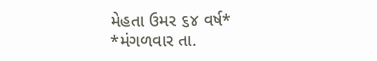મેહતા ઉમર ૬૪ વર્ષ*
*મંગળવાર તા.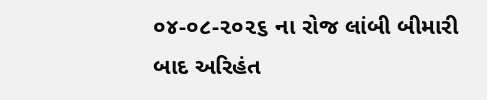૦૪-૦૮-૨૦૨૬ ના રોજ લાંબી બીમારી બાદ અરિહંત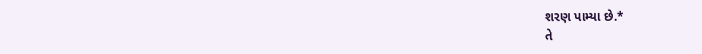શરણ પામ્યા છે.*
તે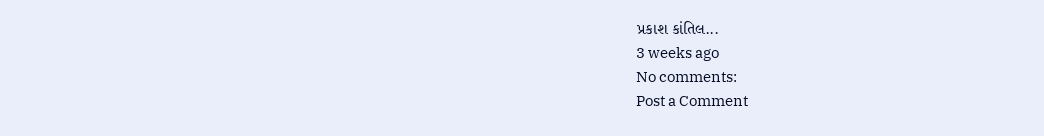પ્રકાશ કાંતિલ...
3 weeks ago
No comments:
Post a Comment